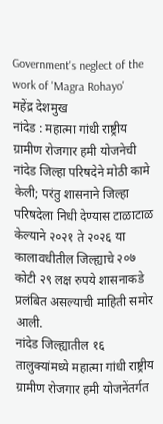Government's neglect of the work of 'Magra Rohayo'
महेंद्र देशमुख
नांदेड : महात्मा गांधी राष्ट्रीय ग्रामीण रोजगार हमी योजनेची नांदेड जिल्हा परिषदेने मोठी कामे केली; परंतु शासनाने जिल्हा परिषदेला निधी देण्यास टाळाटाळ केल्याने २०२१ ते २०२६ या कालावधीतील जिल्ह्याचे २०७ कोटी २९ लक्ष रुपये शासनाकडे प्रलंबित असल्याची माहिती समोर आली.
नांदेड जिल्ह्यातील १६ तालुक्यांमध्ये महात्मा गांधी राष्ट्रीय ग्रामीण रोजगार हमी योजनेंतर्गत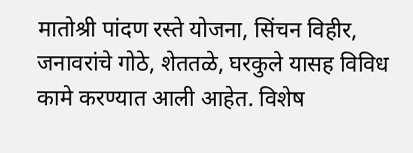मातोश्री पांदण रस्ते योजना, सिंचन विहीर, जनावरांचे गोठे, शेततळे, घरकुले यासह विविध कामे करण्यात आली आहेत. विशेष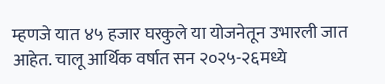म्हणजे यात ४५ हजार घरकुले या योजनेतून उभारली जात आहेत. चालू आर्थिक वर्षात सन २०२५-२६मध्ये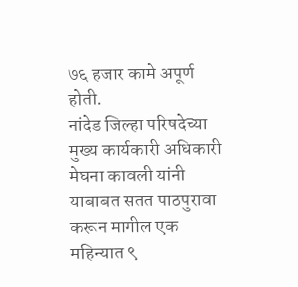७६ हजार कामे अपूर्ण होती.
नांदेड जिल्हा परिषदेच्या मुख्य कार्यकारी अधिकारी मेघना कावली यांनी याबाबत सतत पाठपुरावा करून मागील एक महिन्यात ९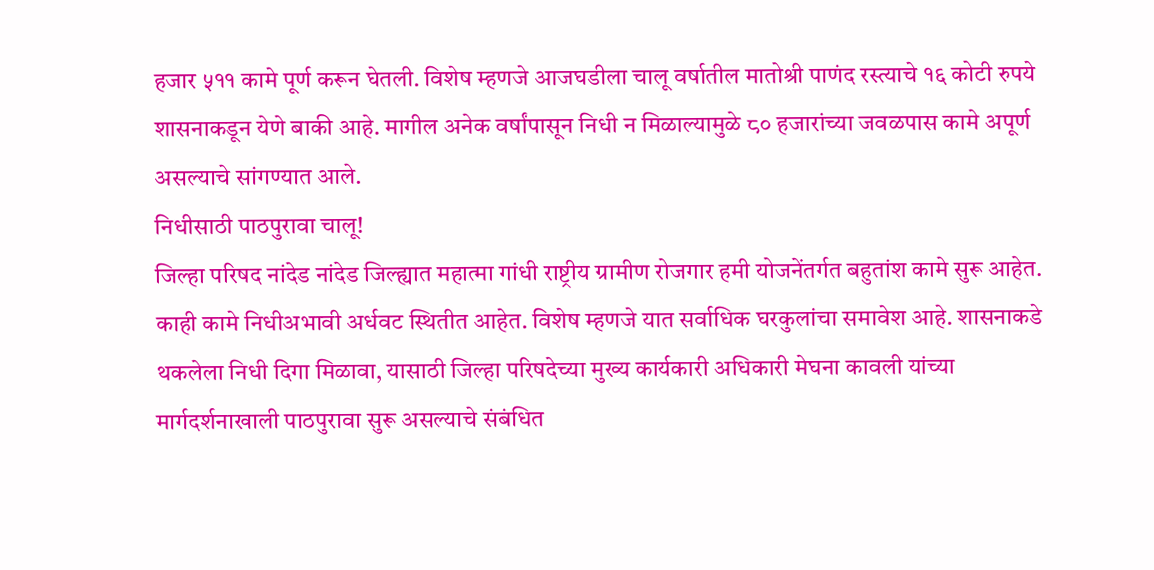हजार ५११ कामे पूर्ण करून घेतली. विशेष म्हणजे आजघडीला चालू वर्षातील मातोश्री पाणंद रस्त्याचे १६ कोटी रुपये शासनाकडून येणे बाकी आहे. मागील अनेक वर्षांपासून निधी न मिळाल्यामुळे ८० हजारांच्या जवळपास कामे अपूर्ण असल्याचे सांगण्यात आले.
निधीसाठी पाठपुरावा चालू!
जिल्हा परिषद नांदेड नांदेड जिल्ह्यात महात्मा गांधी राष्ट्रीय ग्रामीण रोजगार हमी योजनेंतर्गत बहुतांश कामे सुरू आहेत. काही कामे निधीअभावी अर्धवट स्थितीत आहेत. विशेष म्हणजे यात सर्वाधिक घरकुलांचा समावेश आहे. शासनाकडे थकलेला निधी दिगा मिळावा, यासाठी जिल्हा परिषदेच्या मुख्य कार्यकारी अधिकारी मेघना कावली यांच्या मार्गदर्शनाखाली पाठपुरावा सुरू असल्याचे संबंधित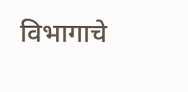विभागाचे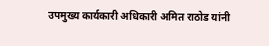उपमुख्य कार्यकारी अधिकारी अमित राठोड यांनी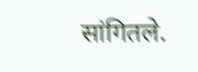सांगितले.